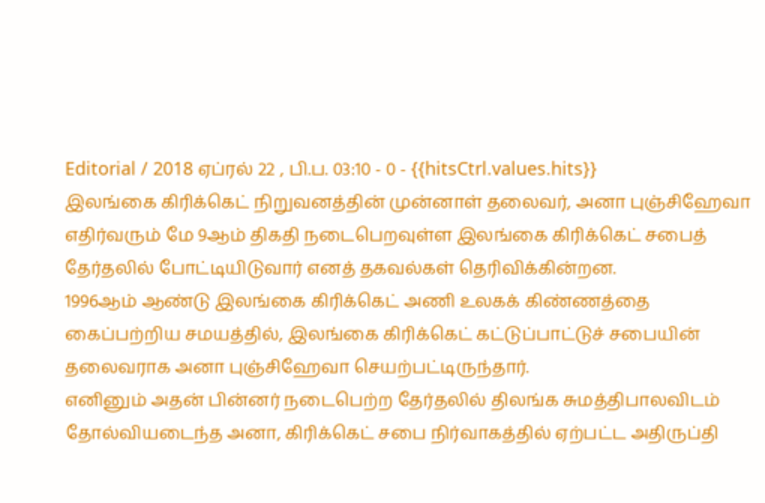Editorial / 2018 ஏப்ரல் 22 , பி.ப. 03:10 - 0 - {{hitsCtrl.values.hits}}
இலங்கை கிரிக்கெட் நிறுவனத்தின் முன்னாள் தலைவர், அனா புஞ்சிஹேவா எதிர்வரும் மே 9ஆம் திகதி நடைபெறவுள்ள இலங்கை கிரிக்கெட் சபைத் தேர்தலில் போட்டியிடுவார் எனத் தகவல்கள் தெரிவிக்கின்றன.
1996ஆம் ஆண்டு இலங்கை கிரிக்கெட் அணி உலகக் கிண்ணத்தை கைப்பற்றிய சமயத்தில், இலங்கை கிரிக்கெட் கட்டுப்பாட்டுச் சபையின் தலைவராக அனா புஞ்சிஹேவா செயற்பட்டிருந்தார்.
எனினும் அதன் பின்னர் நடைபெற்ற தேர்தலில் திலங்க சுமத்திபாலவிடம் தோல்வியடைந்த அனா, கிரிக்கெட் சபை நிர்வாகத்தில் ஏற்பட்ட அதிருப்தி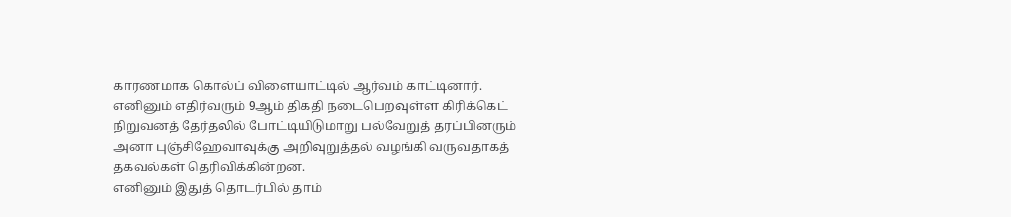காரணமாக கொல்ப் விளையாட்டில் ஆர்வம் காட்டினார்.
எனினும் எதிர்வரும் 9ஆம் திகதி நடைபெறவுள்ள கிரிக்கெட் நிறுவனத் தேர்தலில் போட்டியிடுமாறு பல்வேறுத் தரப்பினரும் அனா புஞ்சிஹேவாவுக்கு அறிவுறுத்தல் வழங்கி வருவதாகத் தகவல்கள் தெரிவிக்கின்றன.
எனினும் இதுத் தொடர்பில் தாம்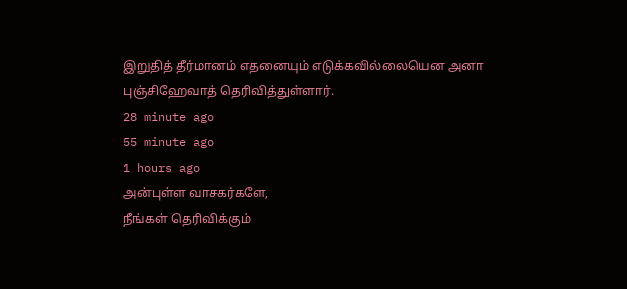இறுதித் தீர்மானம் எதனையும் எடுக்கவில்லையென அனா புஞ்சிஹேவாத் தெரிவித்துள்ளார்.
28 minute ago
55 minute ago
1 hours ago
அன்புள்ள வாசகர்களே,
நீங்கள் தெரிவிக்கும்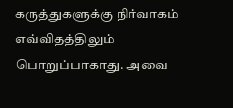கருத்துகளுக்கு நிர்வாகம் எவ்விதத்திலும் பொறுப்பாகாது. அவை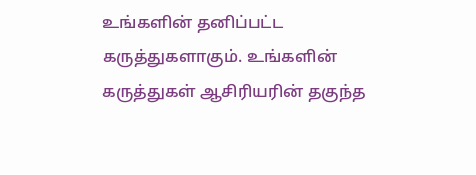உங்களின் தனிப்பட்ட கருத்துகளாகும். உங்களின் கருத்துகள் ஆசிரியரின் தகுந்த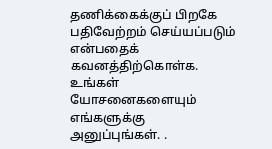தணிக்கைக்குப் பிறகே பதிவேற்றம் செய்யப்படும் என்பதைக் கவனத்திற்கொள்க. உங்கள் யோசனைகளையும் எங்களுக்கு அனுப்புங்கள். .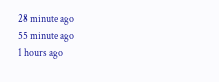28 minute ago
55 minute ago
1 hours ago